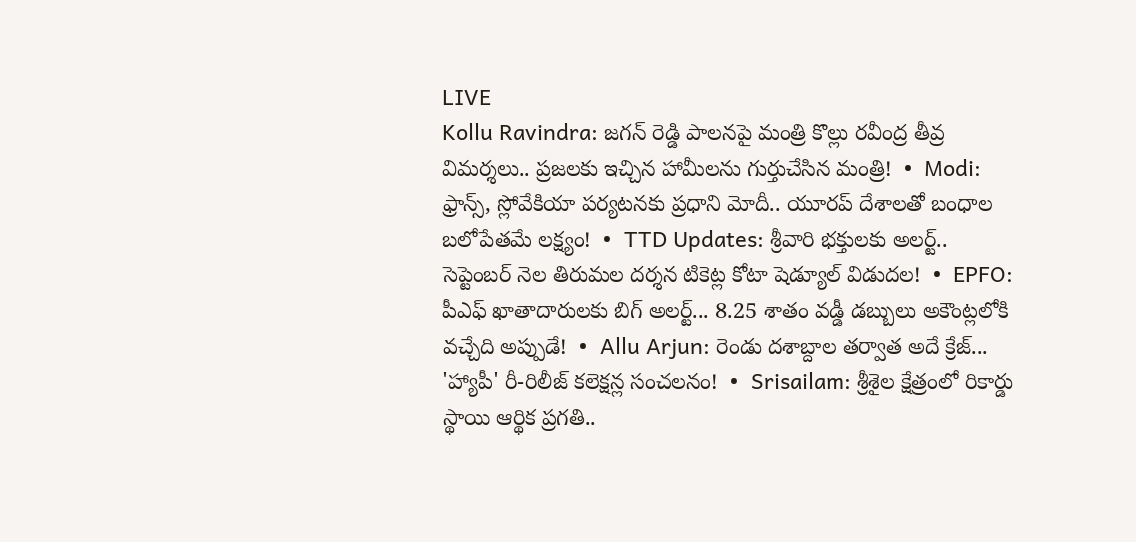LIVE
Kollu Ravindra: జగన్ రెడ్డి పాలనపై మంత్రి కొల్లు రవీంద్ర తీవ్ర విమర్శలు.. ప్రజలకు ఇచ్చిన హామీలను గుర్తుచేసిన మంత్రి!  •  Modi: ఫ్రాన్స్, స్లోవేకియా పర్యటనకు ప్రధాని మోదీ.. యూరప్ దేశాలతో బంధాల బలోపేతమే లక్ష్యం!  •  TTD Updates: శ్రీవారి భక్తులకు అలర్ట్.. సెప్టెంబర్ నెల తిరుమల దర్శన టికెట్ల కోటా షెడ్యూల్ విడుదల!  •  EPFO: పీఎఫ్ ఖాతాదారులకు బిగ్ అలర్ట్... 8.25 శాతం వడ్డీ డబ్బులు అకౌంట్లలోకి వచ్చేది అప్పుడే!  •  Allu Arjun: రెండు దశాబ్దాల తర్వాత అదే క్రేజ్... 'హ్యాపీ' రీ-రిలీజ్ కలెక్షన్ల సంచలనం!  •  Srisailam: శ్రీశైల క్షేత్రంలో రికార్డు స్థాయి ఆర్థిక ప్రగతి..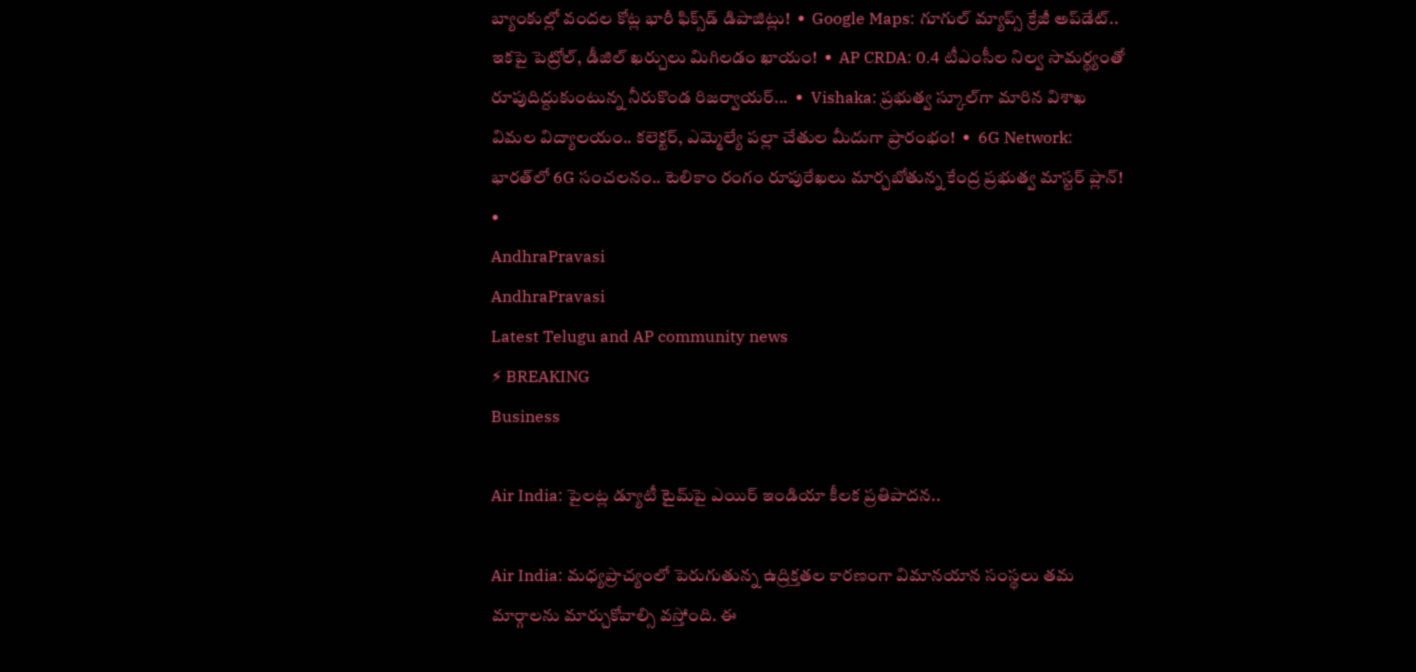బ్యాంకుల్లో వందల కోట్ల భారీ ఫిక్స్‌డ్ డిపాజిట్లు!  •  Google Maps: గూగుల్ మ్యాప్స్ క్రేజీ అప్‌డేట్.. ఇకపై పెట్రోల్, డీజిల్ ఖర్చులు మిగిలడం ఖాయం!  •  AP CRDA: 0.4 టీఎంసీల నిల్వ సామర్థ్యంతో రూపుదిద్దుకుంటున్న నీరుకొండ రిజర్వాయర్...  •  Vishaka: ప్రభుత్వ స్కూల్‌గా మారిన విశాఖ విమల విద్యాలయం.. కలెక్టర్, ఎమ్మెల్యే పల్లా చేతుల మీదుగా ప్రారంభం!  •  6G Network: భారత్‌లో 6G సంచలనం.. టెలికాం రంగం రూపురేఖలు మార్చబోతున్న కేంద్ర ప్రభుత్వ మాస్టర్ ప్లాన్!  •
AndhraPravasi
AndhraPravasi
Latest Telugu and AP community news
⚡ BREAKING
Business

Air India: పైలట్ల డ్యూటీ టైమ్‌పై ఎయిర్ ఇండియా కీలక ప్రతిపాదన..

Air India: మధ్యప్రాచ్యంలో పెరుగుతున్న ఉద్రిక్తతల కారణంగా విమానయాన సంస్థలు తమ మార్గాలను మార్చుకోవాల్సి వస్తోంది. ఈ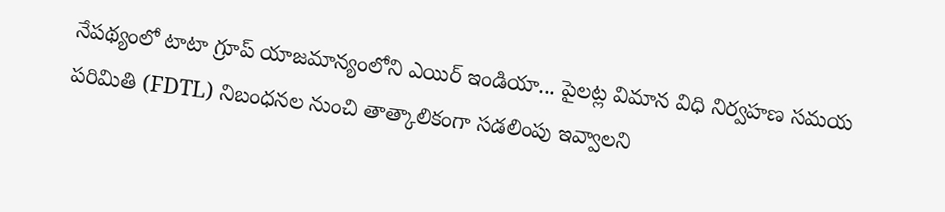నేపథ్యంలో టాటా గ్రూప్ యాజమాన్యంలోని ఎయిర్ ఇండియా... పైలట్ల విమాన విధి నిర్వహణ సమయ పరిమితి (FDTL) నిబంధనల నుంచి తాత్కాలికంగా సడలింపు ఇవ్వాలని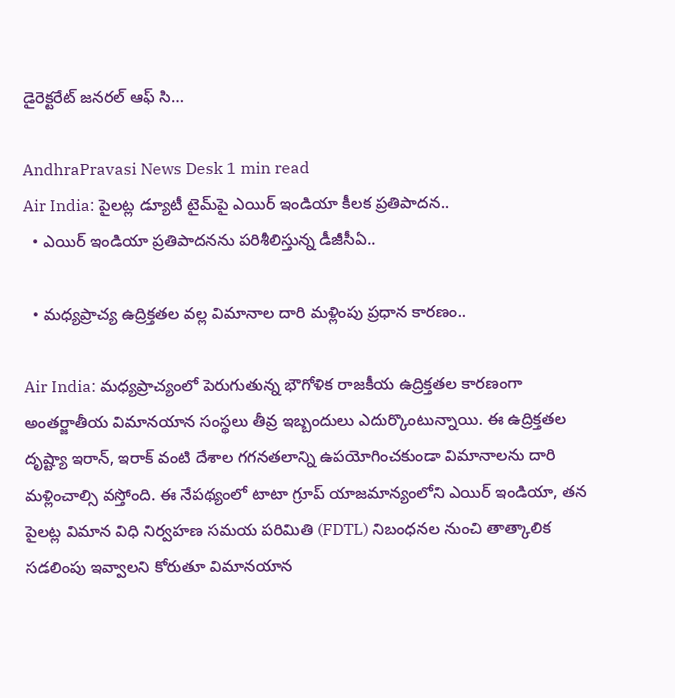డైరెక్టరేట్ జనరల్ ఆఫ్ సి…

AndhraPravasi News Desk 1 min read
Air India: పైలట్ల డ్యూటీ టైమ్‌పై ఎయిర్ ఇండియా కీలక ప్రతిపాదన..
  • ఎయిర్ ఇండియా ప్రతిపాదనను పరిశీలిస్తున్న డీజీసీఏ..

  • మధ్యప్రాచ్య ఉద్రిక్తతల వల్ల విమానాల దారి మళ్లింపు ప్రధాన కారణం..

Air India: మధ్యప్రాచ్యంలో పెరుగుతున్న భౌగోళిక రాజకీయ ఉద్రిక్తతల కారణంగా అంతర్జాతీయ విమానయాన సంస్థలు తీవ్ర ఇబ్బందులు ఎదుర్కొంటున్నాయి. ఈ ఉద్రిక్తతల దృష్ట్యా ఇరాన్, ఇరాక్ వంటి దేశాల గగనతలాన్ని ఉపయోగించకుండా విమానాలను దారి మళ్లించాల్సి వస్తోంది. ఈ నేపథ్యంలో టాటా గ్రూప్ యాజమాన్యంలోని ఎయిర్ ఇండియా, తన పైలట్ల విమాన విధి నిర్వహణ సమయ పరిమితి (FDTL) నిబంధనల నుంచి తాత్కాలిక సడలింపు ఇవ్వాలని కోరుతూ విమానయాన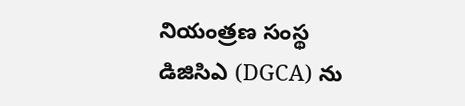నియంత్రణ సంస్థ డిజిసిఎ (DGCA) ను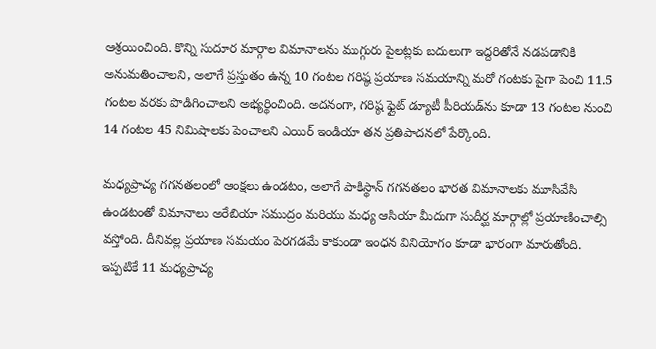ఆశ్రయించింది. కొన్ని సుదూర మార్గాల విమానాలను ముగ్గురు పైలట్లకు బదులుగా ఇద్దరితోనే నడపడానికి అనుమతించాలని, అలాగే ప్రస్తుతం ఉన్న 10 గంటల గరిష్ఠ ప్రయాణ సమయాన్ని మరో గంటకు పైగా పెంచి 11.5 గంటల వరకు పొడిగించాలని అభ్యర్థించింది. అదనంగా, గరిష్ఠ ఫ్లైట్ డ్యూటీ పీరియడ్‌ను కూడా 13 గంటల నుంచి 14 గంటల 45 నిమిషాలకు పెంచాలని ఎయిర్ ఇండియా తన ప్రతిపాదనలో పేర్కొంది.

మధ్యప్రాచ్య గగనతలంలో ఆంక్షలు ఉండటం, అలాగే పాకిస్థాన్ గగనతలం భారత విమానాలకు మూసివేసి ఉండటంతో విమానాలు అరేబియా సముద్రం మరియు మధ్య ఆసియా మీదుగా సుదీర్ఘ మార్గాల్లో ప్రయాణించాల్సి వస్తోంది. దీనివల్ల ప్రయాణ సమయం పెరగడమే కాకుండా ఇంధన వినియోగం కూడా భారంగా మారుతోంది. ఇప్పటికే 11 మధ్యప్రాచ్య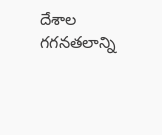దేశాల గగనతలాన్ని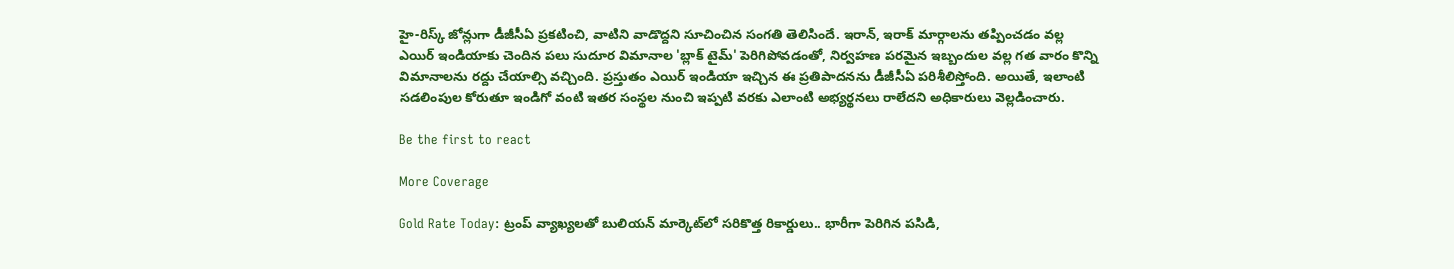హై-రిస్క్ జోన్లుగా డీజీసీఏ ప్రకటించి, వాటిని వాడొద్దని సూచించిన సంగతి తెలిసిందే. ఇరాన్, ఇరాక్ మార్గాలను తప్పించడం వల్ల ఎయిర్ ఇండియాకు చెందిన పలు సుదూర విమానాల 'బ్లాక్ టైమ్' పెరిగిపోవడంతో, నిర్వహణ పరమైన ఇబ్బందుల వల్ల గత వారం కొన్ని విమానాలను రద్దు చేయాల్సి వచ్చింది. ప్రస్తుతం ఎయిర్ ఇండియా ఇచ్చిన ఈ ప్రతిపాదనను డీజీసీఏ పరిశీలిస్తోంది. అయితే, ఇలాంటి సడలింపుల కోరుతూ ఇండిగో వంటి ఇతర సంస్థల నుంచి ఇప్పటి వరకు ఎలాంటి అభ్యర్థనలు రాలేదని అధికారులు వెల్లడించారు.

Be the first to react

More Coverage

Gold Rate Today: ట్రంప్ వ్యాఖ్యలతో బులియన్ మార్కెట్‌లో సరికొత్త రికార్డులు.. భారీగా పెరిగిన పసిడి,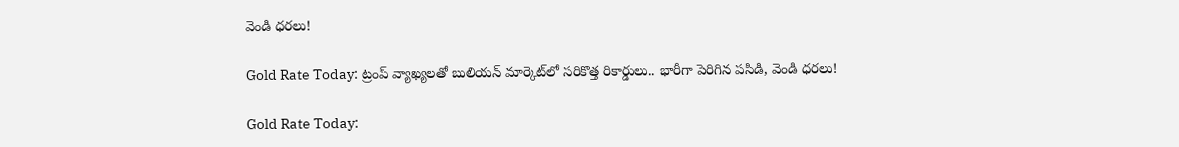వెండి ధరలు!

Gold Rate Today: ట్రంప్ వ్యాఖ్యలతో బులియన్ మార్కెట్‌లో సరికొత్త రికార్డులు.. భారీగా పెరిగిన పసిడి, వెండి ధరలు!

Gold Rate Today: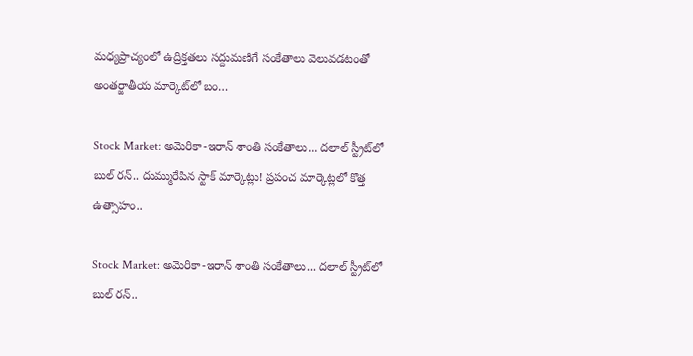మధ్యప్రాచ్యంలో ఉద్రిక్తతలు సద్దుమణిగే సంకేతాలు వెలువడటంతో అంతర్జాతీయ మార్కెట్‌లో బం…

Stock Market: అమెరికా-ఇరాన్ శాంతి సంకేతాలు... దలాల్ స్ట్రీట్‌లో బుల్ రన్.. దుమ్మురేపిన స్టాక్ మార్కెట్లు! ప్రపంచ మార్కెట్లలో కొత్త ఉత్సాహం..

Stock Market: అమెరికా-ఇరాన్ శాంతి సంకేతాలు... దలాల్ స్ట్రీట్‌లో బుల్ రన్..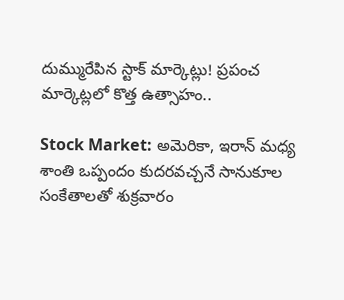దుమ్మురేపిన స్టాక్ మార్కెట్లు! ప్రపంచ మార్కెట్లలో కొత్త ఉత్సాహం..

Stock Market: అమెరికా, ఇరాన్ మధ్య శాంతి ఒప్పందం కుదరవచ్చనే సానుకూల సంకేతాలతో శుక్రవారం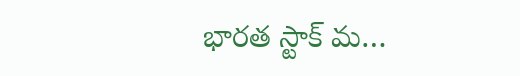భారత స్టాక్ మ…